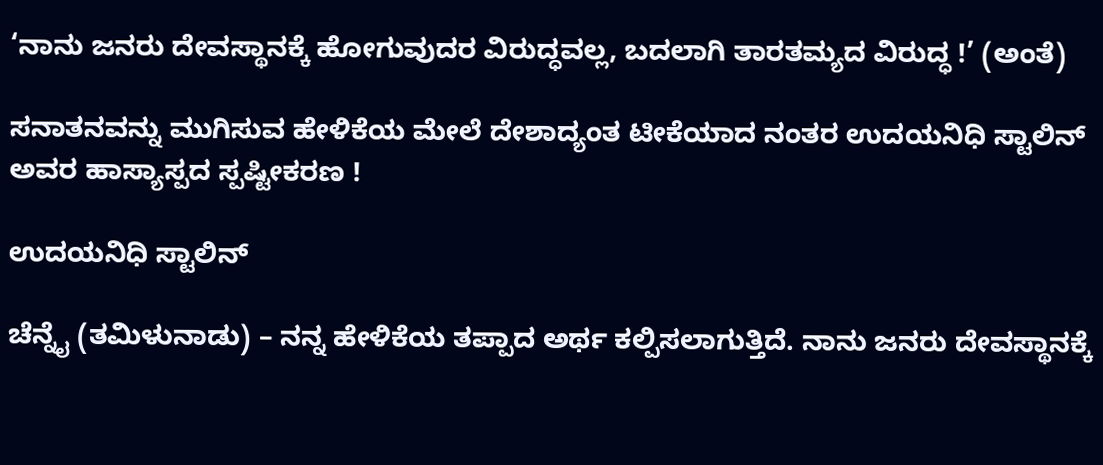‘ನಾನು ಜನರು ದೇವಸ್ಥಾನಕ್ಕೆ ಹೋಗುವುದರ ವಿರುದ್ಧವಲ್ಲ, ಬದಲಾಗಿ ತಾರತಮ್ಯದ ವಿರುದ್ಧ !’ (ಅಂತೆ)

ಸನಾತನವನ್ನು ಮುಗಿಸುವ ಹೇಳಿಕೆಯ ಮೇಲೆ ದೇಶಾದ್ಯಂತ ಟೀಕೆಯಾದ ನಂತರ ಉದಯನಿಧಿ ಸ್ಟಾಲಿನ್ ಅವರ ಹಾಸ್ಯಾಸ್ಪದ ಸ್ಪಷ್ಟೀಕರಣ !

ಉದಯನಿಧಿ ಸ್ಟಾಲಿನ್

ಚೆನ್ನೈ (ತಮಿಳುನಾಡು) – ನನ್ನ ಹೇಳಿಕೆಯ ತಪ್ಪಾದ ಅರ್ಥ ಕಲ್ಪಿಸಲಾಗುತ್ತಿದೆ. ನಾನು ಜನರು ದೇವಸ್ಥಾನಕ್ಕೆ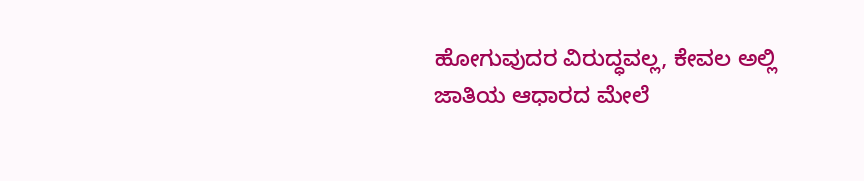ಹೋಗುವುದರ ವಿರುದ್ಧವಲ್ಲ, ಕೇವಲ ಅಲ್ಲಿ ಜಾತಿಯ ಆಧಾರದ ಮೇಲೆ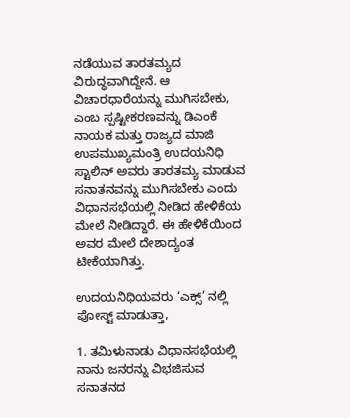ನಡೆಯುವ ತಾರತಮ್ಯದ ವಿರುದ್ಧವಾಗಿದ್ದೇನೆ. ಆ ವಿಚಾರಧಾರೆಯನ್ನು ಮುಗಿಸಬೇಕು, ಎಂಬ ಸ್ಪಷ್ಟೀಕರಣವನ್ನು ಡಿಎಂಕೆ ನಾಯಕ ಮತ್ತು ರಾಜ್ಯದ ಮಾಜಿ ಉಪಮುಖ್ಯಮಂತ್ರಿ ಉದಯನಿಧಿ ಸ್ಟಾಲಿನ್ ಅವರು ತಾರತಮ್ಯ ಮಾಡುವ ಸನಾತನವನ್ನು ಮುಗಿಸಬೇಕು ಎಂದು ವಿಧಾನಸಭೆಯಲ್ಲಿ ನೀಡಿದ ಹೇಳಿಕೆಯ ಮೇಲೆ ನೀಡಿದ್ದಾರೆ. ಈ ಹೇಳಿಕೆಯಿಂದ ಅವರ ಮೇಲೆ ದೇಶಾದ್ಯಂತ ಟೀಕೆಯಾಗಿತ್ತು.

ಉದಯನಿಧಿಯವರು ‘ಎಕ್ಸ್’ ನಲ್ಲಿ ಪೋಸ್ಟ್ ಮಾಡುತ್ತಾ,

1. ತಮಿಳುನಾಡು ವಿಧಾನಸಭೆಯಲ್ಲಿ ನಾನು ಜನರನ್ನು ವಿಭಜಿಸುವ ಸನಾತನದ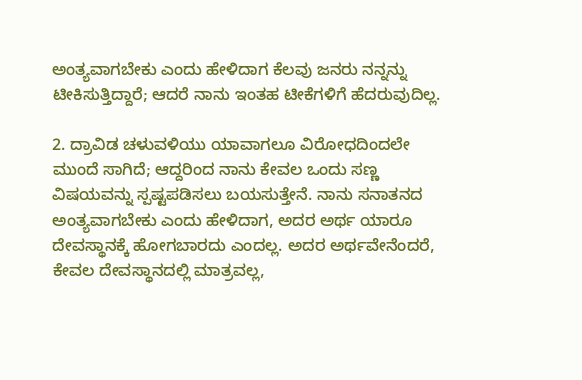ಅಂತ್ಯವಾಗಬೇಕು ಎಂದು ಹೇಳಿದಾಗ ಕೆಲವು ಜನರು ನನ್ನನ್ನು ಟೀಕಿಸುತ್ತಿದ್ದಾರೆ; ಆದರೆ ನಾನು ಇಂತಹ ಟೀಕೆಗಳಿಗೆ ಹೆದರುವುದಿಲ್ಲ.

2. ದ್ರಾವಿಡ ಚಳುವಳಿಯು ಯಾವಾಗಲೂ ವಿರೋಧದಿಂದಲೇ ಮುಂದೆ ಸಾಗಿದೆ; ಆದ್ದರಿಂದ ನಾನು ಕೇವಲ ಒಂದು ಸಣ್ಣ ವಿಷಯವನ್ನು ಸ್ಪಷ್ಟಪಡಿಸಲು ಬಯಸುತ್ತೇನೆ. ನಾನು ಸನಾತನದ ಅಂತ್ಯವಾಗಬೇಕು ಎಂದು ಹೇಳಿದಾಗ, ಅದರ ಅರ್ಥ ಯಾರೂ ದೇವಸ್ಥಾನಕ್ಕೆ ಹೋಗಬಾರದು ಎಂದಲ್ಲ. ಅದರ ಅರ್ಥವೇನೆಂದರೆ, ಕೇವಲ ದೇವಸ್ಥಾನದಲ್ಲಿ ಮಾತ್ರವಲ್ಲ,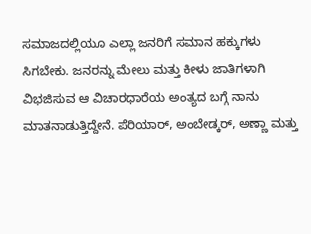ಸಮಾಜದಲ್ಲಿಯೂ ಎಲ್ಲಾ ಜನರಿಗೆ ಸಮಾನ ಹಕ್ಕುಗಳು ಸಿಗಬೇಕು. ಜನರನ್ನು ಮೇಲು ಮತ್ತು ಕೀಳು ಜಾತಿಗಳಾಗಿ ವಿಭಜಿಸುವ ಆ ವಿಚಾರಧಾರೆಯ ಅಂತ್ಯದ ಬಗ್ಗೆ ನಾನು ಮಾತನಾಡುತ್ತಿದ್ದೇನೆ. ಪೆರಿಯಾರ್, ಅಂಬೇಡ್ಕರ್, ಅಣ್ಣಾ ಮತ್ತು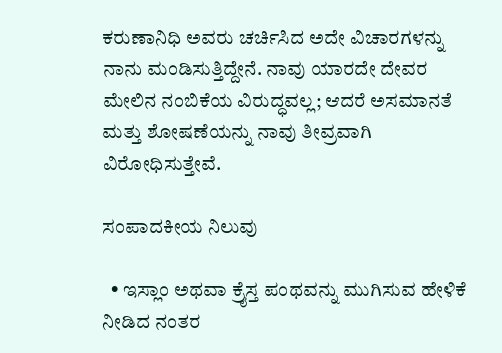ಕರುಣಾನಿಧಿ ಅವರು ಚರ್ಚಿಸಿದ ಅದೇ ವಿಚಾರಗಳನ್ನು ನಾನು ಮಂಡಿಸುತ್ತಿದ್ದೇನೆ. ನಾವು ಯಾರದೇ ದೇವರ ಮೇಲಿನ ನಂಬಿಕೆಯ ವಿರುದ್ಧವಲ್ಲ; ಆದರೆ ಅಸಮಾನತೆ ಮತ್ತು ಶೋಷಣೆಯನ್ನು ನಾವು ತೀವ್ರವಾಗಿ ವಿರೋಧಿಸುತ್ತೇವೆ.

ಸಂಪಾದಕೀಯ ನಿಲುವು

  • ಇಸ್ಲಾಂ ಅಥವಾ ಕ್ರೈಸ್ತ ಪಂಥವನ್ನು ಮುಗಿಸುವ ಹೇಳಿಕೆ ನೀಡಿದ ನಂತರ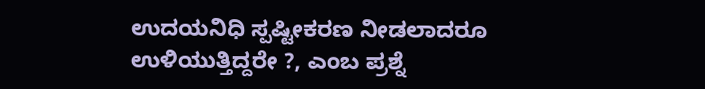ಉದಯನಿಧಿ ಸ್ಪಷ್ಟೀಕರಣ ನೀಡಲಾದರೂ ಉಳಿಯುತ್ತಿದ್ದರೇ ?, ಎಂಬ ಪ್ರಶ್ನೆ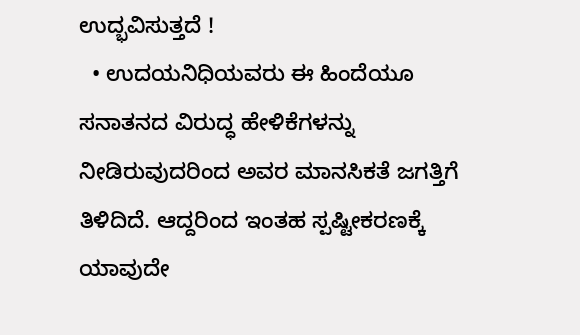ಉದ್ಭವಿಸುತ್ತದೆ !
  • ಉದಯನಿಧಿಯವರು ಈ ಹಿಂದೆಯೂ ಸನಾತನದ ವಿರುದ್ಧ ಹೇಳಿಕೆಗಳನ್ನು ನೀಡಿರುವುದರಿಂದ ಅವರ ಮಾನಸಿಕತೆ ಜಗತ್ತಿಗೆ ತಿಳಿದಿದೆ. ಆದ್ದರಿಂದ ಇಂತಹ ಸ್ಪಷ್ಟೀಕರಣಕ್ಕೆ ಯಾವುದೇ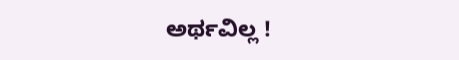ಅರ್ಥವಿಲ್ಲ !